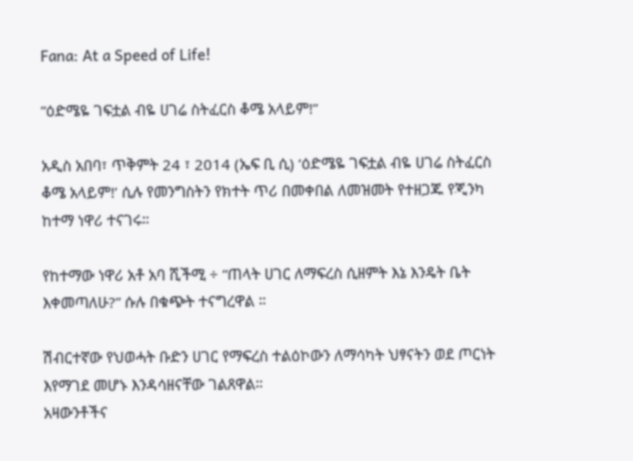Fana: At a Speed of Life!

”ዕድሜዬ ገፍቷል ብዬ ሀገሬ ስትፈርስ ቆሜ አላይም!”

አዲስ አበባ፣ ጥቅምት 24 ፣ 2014 (ኤፍ ቢ ሲ) ‘ዕድሜዬ ገፍቷል ብዬ ሀገሬ ስትፈርስ ቆሜ አላይም!’ ሲሉ የመንግስትን የክተት ጥሪ በመቀበል ለመዝመት የተዘጋጁ የጂንካ ከተማ ነዋሪ ተናገሩ።

የከተማው ነዋሪ አቶ አባ ሺችሚ ÷ “ጠላት ሀገር ለማፍረስ ሲዘምት እኔ እንዴት ቤት እቀመጣለሁ?” ሱሉ በቁጭት ተናግረዋል ።

ሽብርተኛው የህወሓት ቡድን ሀገር የማፍረስ ተልዕኮውን ለማሳካት ህፃናትን ወደ ጦርነት እየማገደ መሆኑ እንዳሳዘናቸው ገልጸዋል።
አዛውንቶችና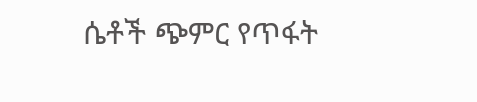ሴቶች ጭምር የጥፋት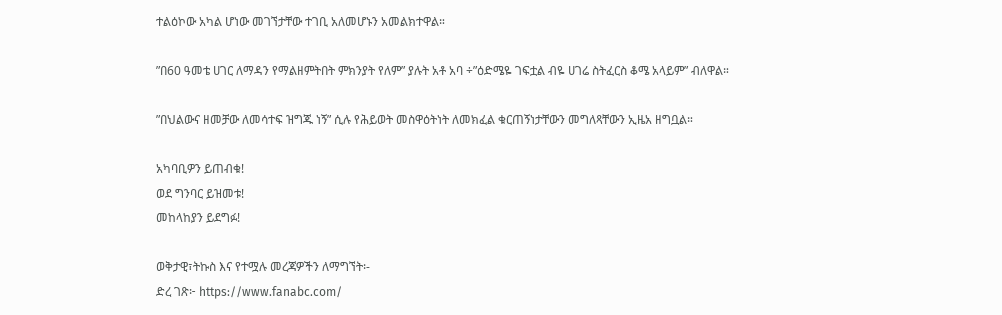ተልዕኮው አካል ሆነው መገኘታቸው ተገቢ አለመሆኑን አመልክተዋል።

”በ60 ዓመቴ ሀገር ለማዳን የማልዘምትበት ምክንያት የለም” ያሉት አቶ አባ ÷”ዕድሜዬ ገፍቷል ብዬ ሀገሬ ስትፈርስ ቆሜ አላይም” ብለዋል።

”በህልውና ዘመቻው ለመሳተፍ ዝግጁ ነኝ” ሲሉ የሕይወት መስዋዕትነት ለመክፈል ቁርጠኝነታቸውን መግለጻቸውን ኢዜአ ዘግቧል።

አካባቢዎን ይጠብቁ!
ወደ ግንባር ይዝመቱ!
መከላከያን ይደግፉ!

ወቅታዊ፣ትኩስ እና የተሟሉ መረጃዎችን ለማግኘት፡-
ድረ ገጽ፦ https://www.fanabc.com/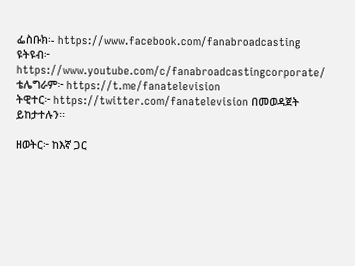ፌስቡክ፡- https://www.facebook.com/fanabroadcasting
ዩትዩብ፦ https://www.youtube.com/c/fanabroadcastingcorporate/
ቴሌግራም፦ https://t.me/fanatelevision
ትዊተር፦ https://twitter.com/fanatelevision በመወዳጀት ይከታተሉን፡፡

ዘወትር፦ ከእኛ ጋር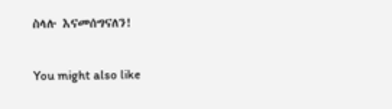ስላሉ እናመሰግናለን!

You might also like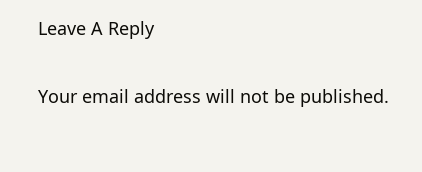Leave A Reply

Your email address will not be published.